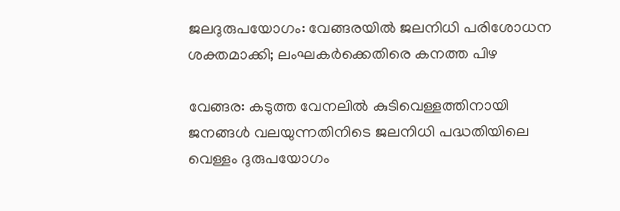ജലദുരുപയോഗം: വേങ്ങരയിൽ ജലനിധി പരിശോധന ശക്തമാക്കി; ലംഘകർക്കെതിരെ കനത്ത പിഴ

വേങ്ങര: കടുത്ത വേനലിൽ കുടിവെള്ളത്തിനായി ജനങ്ങൾ വലയുന്നതിനിടെ ജലനിധി പദ്ധതിയിലെ വെള്ളം ദുരുപയോഗം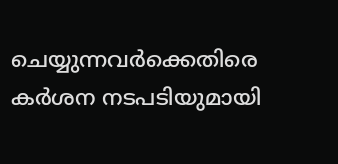ചെയ്യുന്നവർക്കെതിരെ കർശന നടപടിയുമായി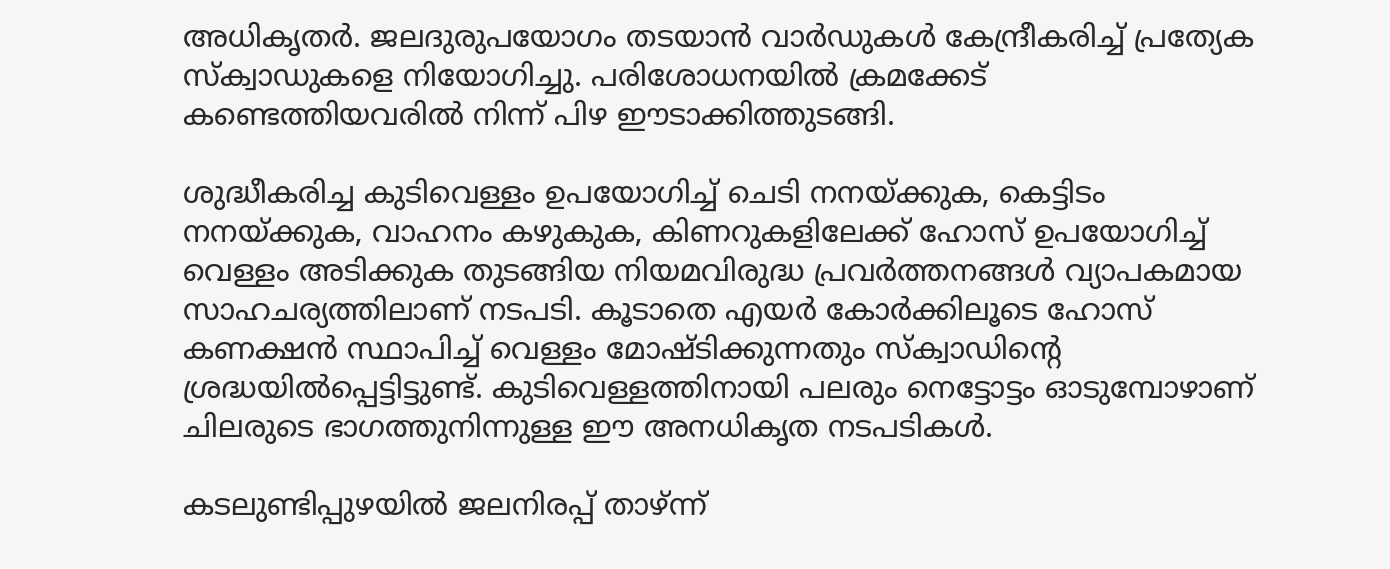അധികൃതർ. ജലദുരുപയോഗം തടയാൻ വാർഡുകൾ കേന്ദ്രീകരിച്ച് പ്രത്യേക സ്ക്വാഡുകളെ നിയോഗിച്ചു. പരിശോധനയിൽ ക്രമക്കേട് കണ്ടെത്തിയവരിൽ നിന്ന് പിഴ ഈടാക്കിത്തുടങ്ങി.

ശുദ്ധീകരിച്ച കുടിവെള്ളം ഉപയോഗിച്ച് ചെടി നനയ്ക്കുക, കെട്ടിടം നനയ്ക്കുക, വാഹനം കഴുകുക, കിണറുകളിലേക്ക് ഹോസ് ഉപയോഗിച്ച് വെള്ളം അടിക്കുക തുടങ്ങിയ നിയമവിരുദ്ധ പ്രവർത്തനങ്ങൾ വ്യാപകമായ സാഹചര്യത്തിലാണ് നടപടി. കൂടാതെ എയർ കോർക്കിലൂടെ ഹോസ് കണക്ഷൻ സ്ഥാപിച്ച് വെള്ളം മോഷ്ടിക്കുന്നതും സ്ക്വാഡിന്റെ ശ്രദ്ധയിൽപ്പെട്ടിട്ടുണ്ട്. കുടിവെള്ളത്തിനായി പലരും നെട്ടോട്ടം ഓടുമ്പോഴാണ് ചിലരുടെ ഭാഗത്തുനിന്നുള്ള ഈ അനധികൃത നടപടികൾ.

കടലുണ്ടിപ്പുഴയിൽ ജലനിരപ്പ് താഴ്ന്ന്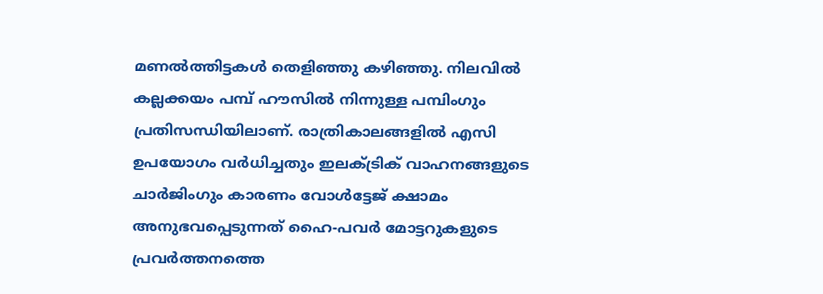മണൽത്തിട്ടകൾ തെളിഞ്ഞു കഴിഞ്ഞു. നിലവിൽ കല്ലക്കയം പമ്പ് ഹൗസിൽ നിന്നുള്ള പമ്പിംഗും പ്രതിസന്ധിയിലാണ്. രാത്രികാലങ്ങളിൽ എസി ഉപയോഗം വർധിച്ചതും ഇലക്ട്രിക് വാഹനങ്ങളുടെ ചാർജിംഗും കാരണം വോൾട്ടേജ് ക്ഷാമം അനുഭവപ്പെടുന്നത് ഹൈ-പവർ മോട്ടറുകളുടെ പ്രവർത്തനത്തെ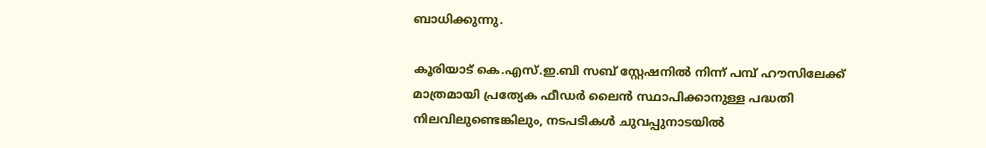ബാധിക്കുന്നു.

കൂരിയാട് കെ.എസ്.ഇ.ബി സബ് സ്റ്റേഷനിൽ നിന്ന് പമ്പ് ഹൗസിലേക്ക് മാത്രമായി പ്രത്യേക ഫീഡർ ലൈൻ സ്ഥാപിക്കാനുള്ള പദ്ധതി നിലവിലുണ്ടെങ്കിലും, നടപടികൾ ചുവപ്പുനാടയിൽ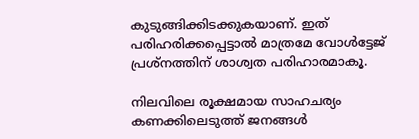കുടുങ്ങിക്കിടക്കുകയാണ്. ഇത് പരിഹരിക്കപ്പെട്ടാൽ മാത്രമേ വോൾട്ടേജ് പ്രശ്നത്തിന് ശാശ്വത പരിഹാരമാകൂ.

നിലവിലെ രൂക്ഷമായ സാഹചര്യം കണക്കിലെടുത്ത് ജനങ്ങൾ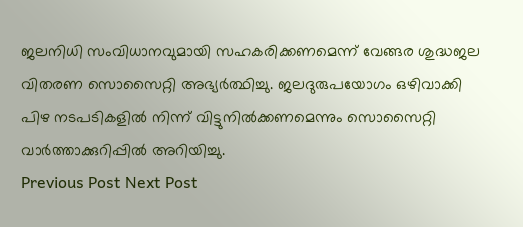ജലനിധി സംവിധാനവുമായി സഹകരിക്കണമെന്ന് വേങ്ങര ശുദ്ധജല വിതരണ സൊസൈറ്റി അഭ്യർത്ഥിച്ചു. ജലദുരുപയോഗം ഒഴിവാക്കി പിഴ നടപടികളിൽ നിന്ന് വിട്ടുനിൽക്കണമെന്നും സൊസൈറ്റി വാർത്താക്കുറിപ്പിൽ അറിയിച്ചു.
Previous Post Next Post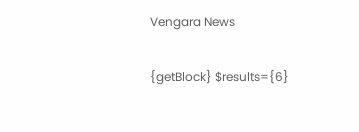Vengara News

{getBlock} $results={6}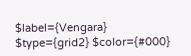$label={Vengara} $type={grid2} $color={#000}